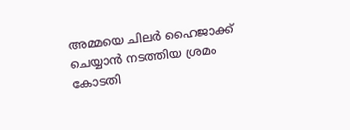അമ്മയെ ചിലർ ഹൈജാക്ക് ചെയ്യാൻ നടത്തിയ ശ്രമം കോടതി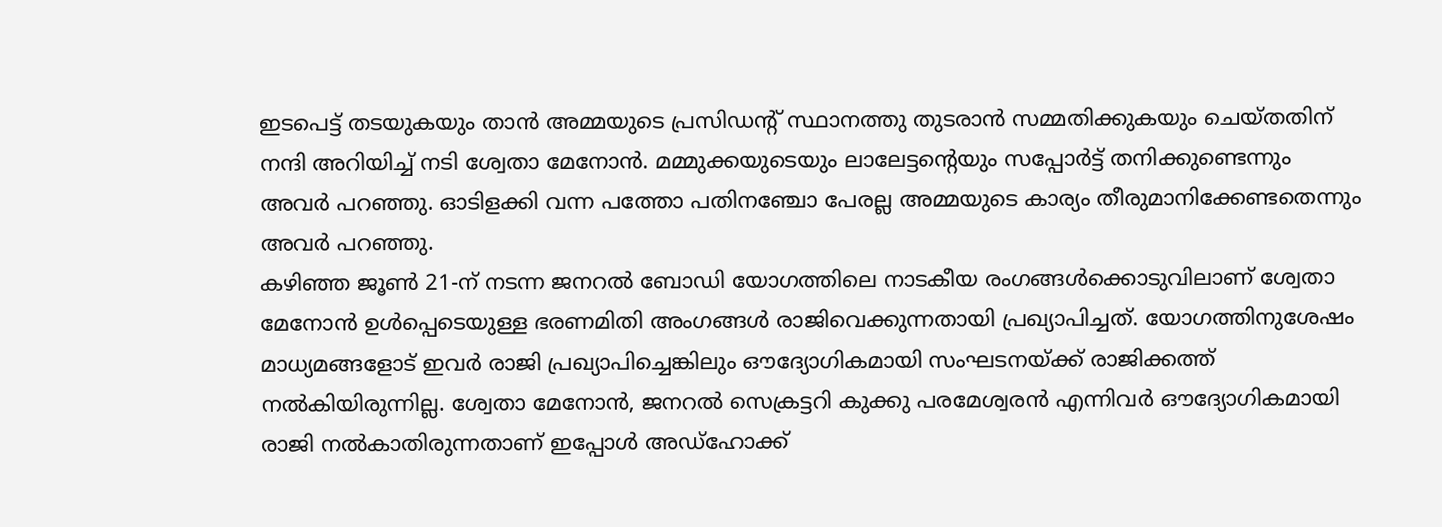ഇടപെട്ട് തടയുകയും താൻ അമ്മയുടെ പ്രസിഡന്റ് സ്ഥാനത്തു തുടരാൻ സമ്മതിക്കുകയും ചെയ്തതിന് നന്ദി അറിയിച്ച് നടി ശ്വേതാ മേനോൻ. മമ്മുക്കയുടെയും ലാലേട്ടന്റെയും സപ്പോർട്ട് തനിക്കുണ്ടെന്നും അവർ പറഞ്ഞു. ഓടിളക്കി വന്ന പത്തോ പതിനഞ്ചോ പേരല്ല അമ്മയുടെ കാര്യം തീരുമാനിക്കേണ്ടതെന്നും അവർ പറഞ്ഞു.
കഴിഞ്ഞ ജൂൺ 21-ന് നടന്ന ജനറൽ ബോഡി യോഗത്തിലെ നാടകീയ രംഗങ്ങൾക്കൊടുവിലാണ് ശ്വേതാ മേനോൻ ഉൾപ്പെടെയുള്ള ഭരണമിതി അംഗങ്ങൾ രാജിവെക്കുന്നതായി പ്രഖ്യാപിച്ചത്. യോഗത്തിനുശേഷം മാധ്യമങ്ങളോട് ഇവർ രാജി പ്രഖ്യാപിച്ചെങ്കിലും ഔദ്യോഗികമായി സംഘടനയ്ക്ക് രാജിക്കത്ത് നൽകിയിരുന്നില്ല. ശ്വേതാ മേനോൻ, ജനറൽ സെക്രട്ടറി കുക്കു പരമേശ്വരൻ എന്നിവർ ഔദ്യോഗികമായി രാജി നൽകാതിരുന്നതാണ് ഇപ്പോൾ അഡ്ഹോക്ക്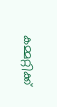കമ്മറ്റിക്ക്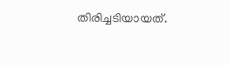തിരിച്ചടിയായത്.